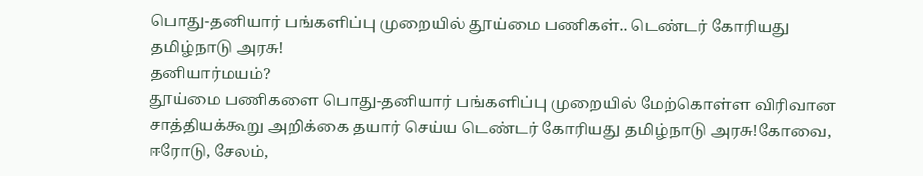பொது-தனியார் பங்களிப்பு முறையில் தூய்மை பணிகள்.. டெண்டர் கோரியது தமிழ்நாடு அரசு!
தனியார்மயம்?
தூய்மை பணிகளை பொது-தனியார் பங்களிப்பு முறையில் மேற்கொள்ள விரிவான சாத்தியக்கூறு அறிக்கை தயார் செய்ய டெண்டர் கோரியது தமிழ்நாடு அரசு!கோவை, ஈரோடு, சேலம்,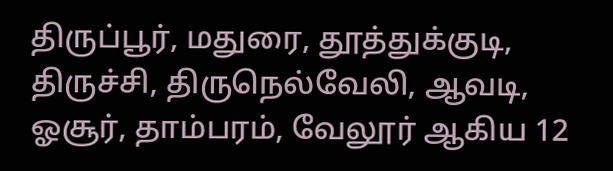திருப்பூர், மதுரை, தூத்துக்குடி, திருச்சி, திருநெல்வேலி, ஆவடி, ஓசூர், தாம்பரம், வேலூர் ஆகிய 12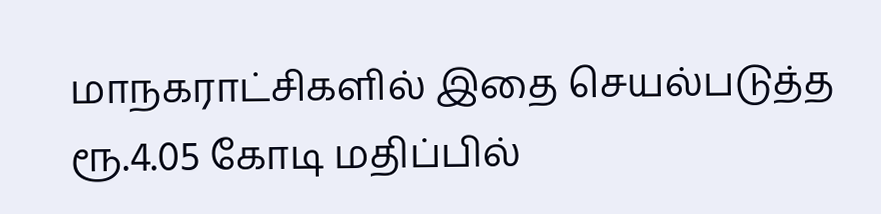மாநகராட்சிகளில் இதை செயல்படுத்த ரூ.4.05 கோடி மதிப்பில்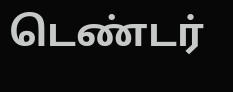டெண்டர்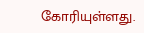கோரியுள்ளது.